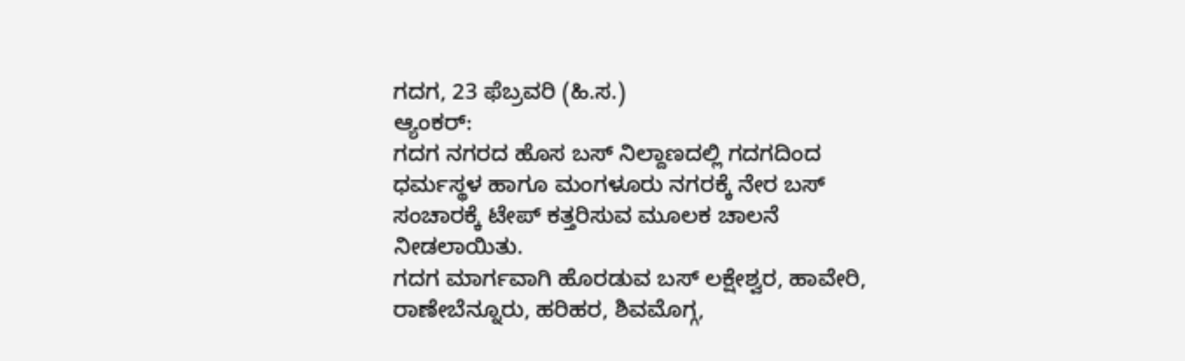ಗದಗ, 23 ಫೆಬ್ರವರಿ (ಹಿ.ಸ.)
ಆ್ಯಂಕರ್:
ಗದಗ ನಗರದ ಹೊಸ ಬಸ್ ನಿಲ್ದಾಣದಲ್ಲಿ ಗದಗದಿಂದ ಧರ್ಮಸ್ಥಳ ಹಾಗೂ ಮಂಗಳೂರು ನಗರಕ್ಕೆ ನೇರ ಬಸ್ ಸಂಚಾರಕ್ಕೆ ಟೇಪ್ ಕತ್ತರಿಸುವ ಮೂಲಕ ಚಾಲನೆ ನೀಡಲಾಯಿತು.
ಗದಗ ಮಾರ್ಗವಾಗಿ ಹೊರಡುವ ಬಸ್ ಲಕ್ಷೇಶ್ವರ, ಹಾವೇರಿ, ರಾಣೇಬೆನ್ನೂರು, ಹರಿಹರ, ಶಿವಮೊಗ್ಗ,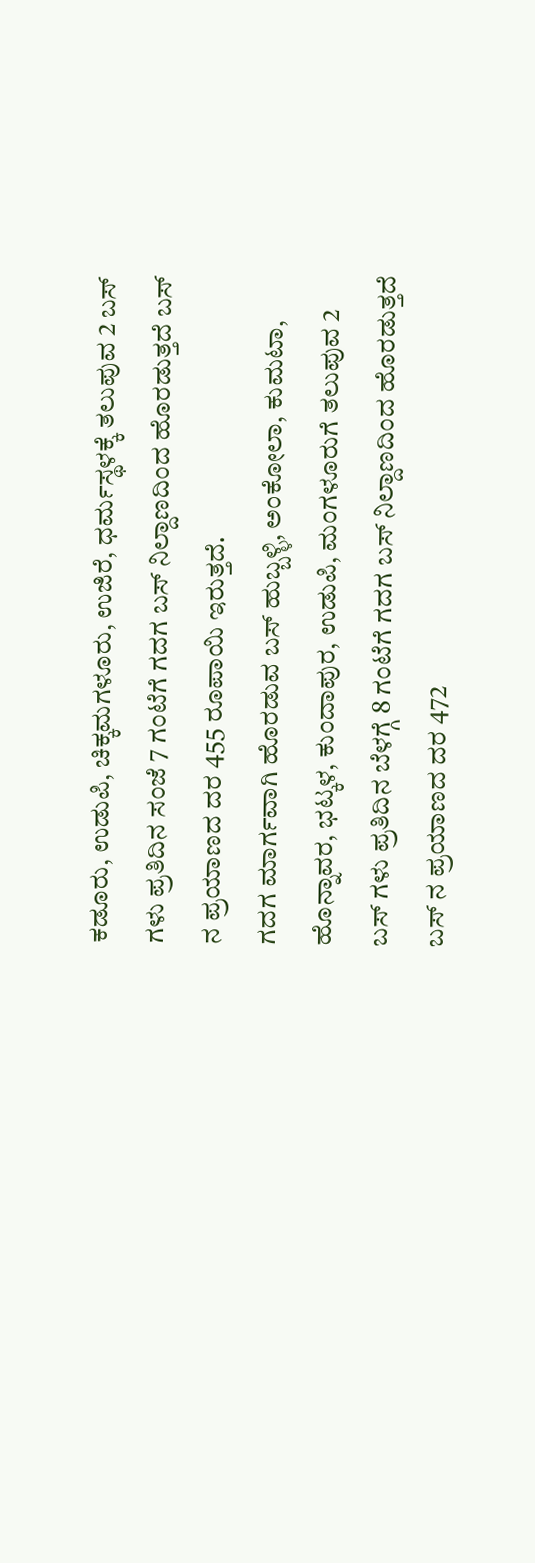ಕಡೂರು, ಉಡುಪಿ, ಚಿಕ್ಕಮಗಳೂರು, ಉಜಿರೆ, ಧರ್ಮಸ್ಥಳಕ್ಕೆ ತಲುಪುವ 2 ಬಸ್ ಗಳು ಪ್ರತಿದಿನ ಸಂಜೆ 7 ಗಂಟೆಗೆ ಗದಗ ಬಸ್ ನಿಲ್ದಾಣದಿಂದ ಹೊರಡುತ್ತದೆ ಬಸ್ ನ ಪ್ರಯಾಣದ ದರ 455 ರೂಪಾಯಿ ಇರುತ್ತದೆ.
ಗದಗ ಮಾರ್ಗವಾಗಿ ಹೊರಡುವ ಬಸ್ ಹುಬ್ಬಳ್ಳಿ, ಅಂಕೋಲಾ, ಕುಮಟಾ, ಹೊನ್ನಾವರ, ಭಟ್ಕಳ, ಕುಂದಾಪುರ, ಉಡುಪಿ, ಮಂಗಳೂರುಗೆ ತಲುಪುವ 2 ಬಸ್ ಗಳು ಪ್ರತಿದಿನ ಬೆಳಗ್ಗೆ 8 ಗಂಟೆಗೆ ಗದಗ ಬಸ್ ನಿಲ್ದಾಣದಿಂದ ಹೊರಡುತ್ತದೆ ಬಸ್ ನ ಪ್ರಯಾಣದ ದರ 472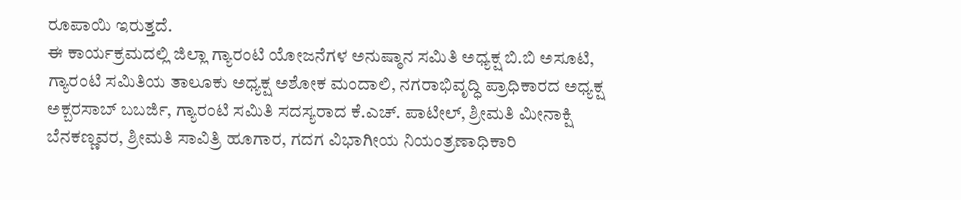ರೂಪಾಯಿ ಇರುತ್ತದೆ.
ಈ ಕಾರ್ಯಕ್ರಮದಲ್ಲಿ ಜಿಲ್ಲಾ ಗ್ಯಾರಂಟಿ ಯೋಜನೆಗಳ ಅನುಷ್ಠಾನ ಸಮಿತಿ ಅಧ್ಯಕ್ಷ ಬಿ.ಬಿ ಅಸೂಟಿ, ಗ್ಯಾರಂಟಿ ಸಮಿತಿಯ ತಾಲೂಕು ಅಧ್ಯಕ್ಷ ಅಶೋಕ ಮಂದಾಲಿ, ನಗರಾಭಿವೃದ್ಧಿ ಪ್ರಾಧಿಕಾರದ ಅಧ್ಯಕ್ಷ ಅಕ್ಬರಸಾಬ್ ಬಬರ್ಜಿ, ಗ್ಯಾರಂಟಿ ಸಮಿತಿ ಸದಸ್ಯರಾದ ಕೆ.ಎಚ್. ಪಾಟೀಲ್, ಶ್ರೀಮತಿ ಮೀನಾಕ್ಷಿ ಬೆನಕಣ್ಣವರ, ಶ್ರೀಮತಿ ಸಾವಿತ್ರಿ ಹೂಗಾರ, ಗದಗ ವಿಭಾಗೀಯ ನಿಯಂತ್ರಣಾಧಿಕಾರಿ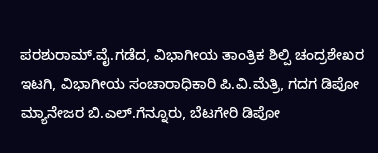ಪರಶುರಾಮ್.ವೈ.ಗಡೆದ, ವಿಭಾಗೀಯ ತಾಂತ್ರಿಕ ಶಿಲ್ಪಿ ಚಂದ್ರಶೇಖರ ಇಟಗಿ, ವಿಭಾಗೀಯ ಸಂಚಾರಾಧಿಕಾರಿ ಪಿ.ವಿ.ಮೆತ್ರಿ, ಗದಗ ಡಿಪೋ ಮ್ಯಾನೇಜರ ಬಿ.ಎಲ್.ಗೆನ್ನೂರು, ಬೆಟಗೇರಿ ಡಿಪೋ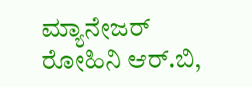ಮ್ಯಾನೇಜರ್ ರೋಹಿನಿ ಆರ್.ಬಿ,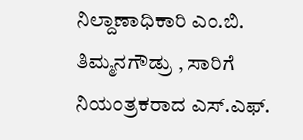ನಿಲ್ದಾಣಾಧಿಕಾರಿ ಎಂ.ಬಿ. ತಿಮ್ಮನಗೌಡ್ರು , ಸಾರಿಗೆ ನಿಯಂತ್ರಕರಾದ ಎಸ್.ಎಫ್.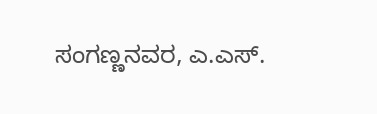ಸಂಗಣ್ಣನವರ, ಎ.ಎಸ್.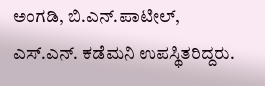ಅಂಗಡಿ, ಬಿ.ಎನ್.ಪಾಟೀಲ್, ಎಸ್.ಎನ್. ಕಡೆಮನಿ ಉಪಸ್ಥಿತರಿದ್ದರು.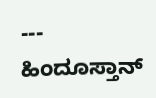---
ಹಿಂದೂಸ್ತಾನ್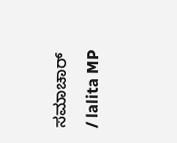ಸಮಾಚಾರ್ / lalita MP